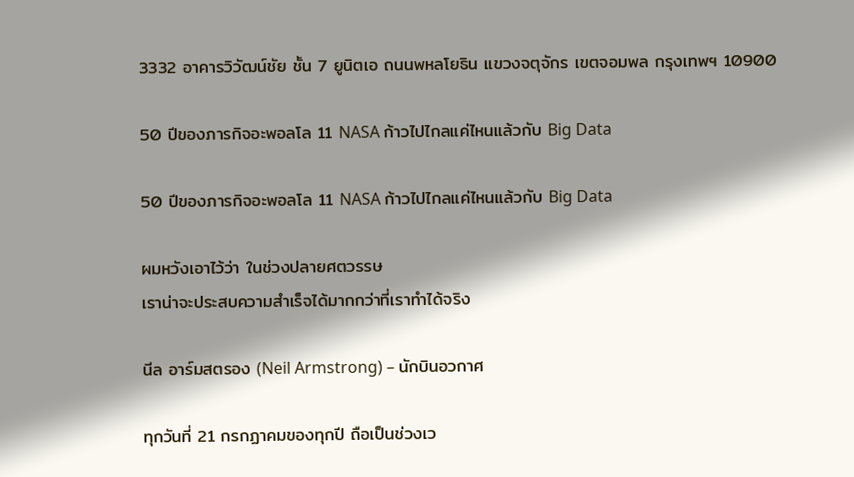3332 อาคารวิวัฒน์ชัย ชั้น 7 ยูนิตเอ ถนนพหลโยธิน แขวงจตุจักร เขตจอมพล กรุงเทพฯ 10900

50 ปีของภารกิจอะพอลโล 11 NASA ก้าวไปไกลแค่ไหนแล้วกับ Big Data

50 ปีของภารกิจอะพอลโล 11 NASA ก้าวไปไกลแค่ไหนแล้วกับ Big Data

ผมหวังเอาไว้ว่า ในช่วงปลายศตวรรษ
เราน่าจะประสบความสำเร็จได้มากกว่าที่เราทำได้จริง

นีล อาร์มสตรอง (Neil Armstrong) – นักบินอวกาศ

ทุกวันที่ 21 กรกฏาคมของทุกปี ถือเป็นช่วงเว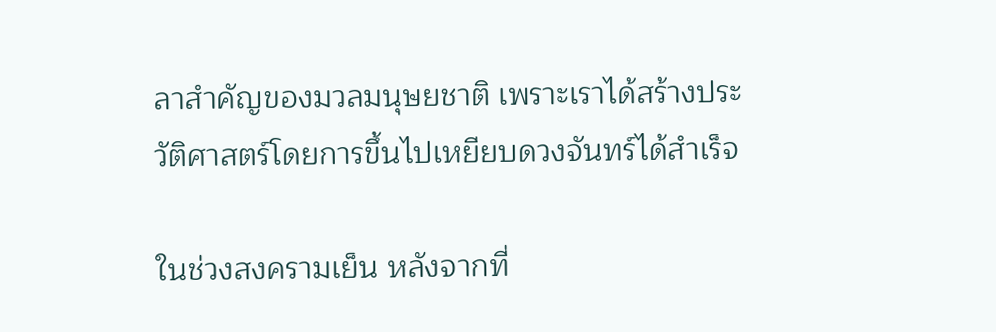ลาสำคัญของมวลมนุษยชาติ เพราะเราได้สร้างประวัติศาสตร์โดยการขึ้นไปเหยียบดวงจันทร์ได้สำเร็จ

ในช่วงสงครามเย็น หลังจากที่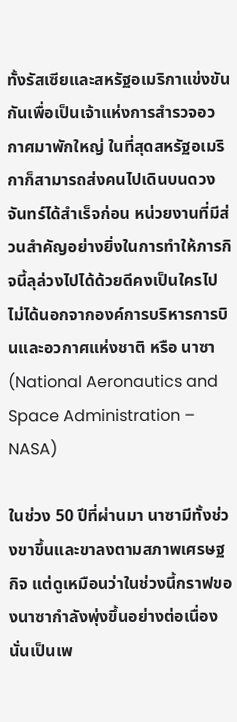ทั้งรัสเซียและสหรัฐอเมริกาแข่งขันกันเพื่อเป็นเจ้าแห่งการสำรวจอวกาศมาพักใหญ่ ในที่สุดสหรัฐอเมริกาก็สามารถส่งคนไปเดินบนดวงจันทร์ได้สำเร็จก่อน หน่วยงานที่มีส่วนสำคัญอย่างยิ่งในการทำให้ภารกิจนี้ลุล่วงไปได้ด้วยดีคงเป็นใครไปไม่ได้นอกจากองค์การบริหารการบินและอวกาศแห่งชาติ หรือ นาซา (National Aeronautics and Space Administration – NASA)

ในช่วง 50 ปีที่ผ่านมา นาซามีทั้งช่วงขาขึ้นและขาลงตามสภาพเศรษฐกิจ แต่ดูเหมือนว่าในช่วงนี้กราฟของนาซากำลังพุ่งขึ้นอย่างต่อเนื่อง นั่นเป็นเพ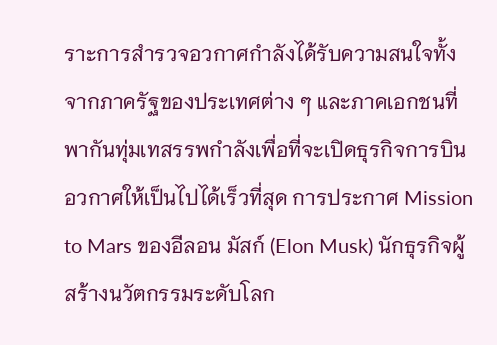ราะการสำรวจอวกาศกำลังได้รับความสนใจทั้งจากภาครัฐของประเทศต่าง ๆ และภาคเอกชนที่พากันทุ่มเทสรรพกำลังเพื่อที่จะเปิดธุรกิจการบินอวกาศให้เป็นไปได้เร็วที่สุด การประกาศ Mission to Mars ของอีลอน มัสก์ (Elon Musk) นักธุรกิจผู้สร้างนวัตกรรมระดับโลก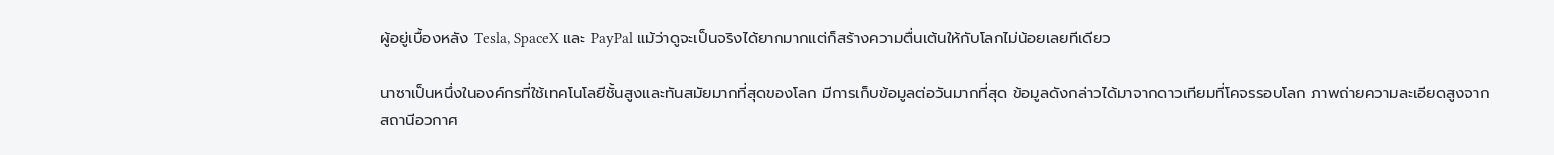ผู้อยู่เบื้องหลัง Tesla, SpaceX และ PayPal แม้ว่าดูจะเป็นจริงได้ยากมากแต่ก็สร้างความตื่นเต้นให้กับโลกไม่น้อยเลยทีเดียว

นาซาเป็นหนึ่งในองค์กรที่ใช้เทคโนโลยีชั้นสูงและทันสมัยมากที่สุดของโลก มีการเก็บข้อมูลต่อวันมากที่สุด ข้อมูลดังกล่าวได้มาจากดาวเทียมที่โคจรรอบโลก ภาพถ่ายความละเอียดสูงจากสถานีอวกาศ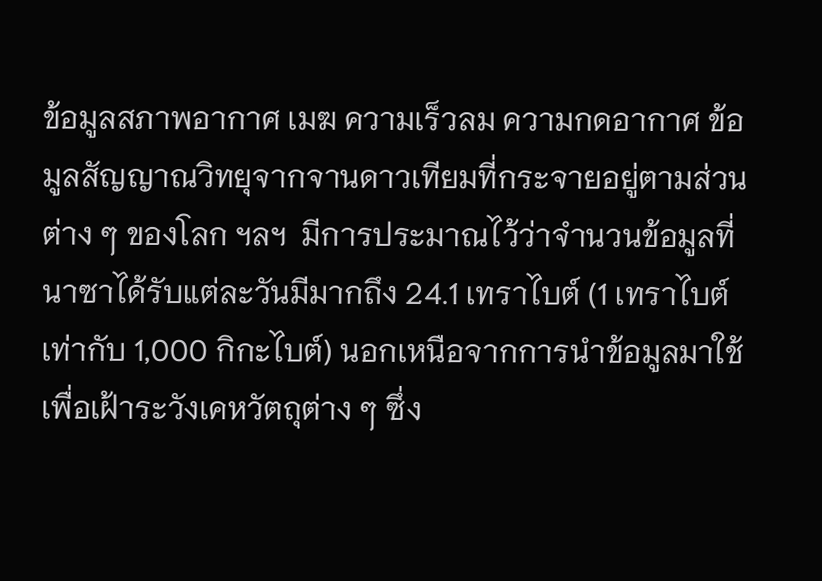ข้อมูลสภาพอากาศ เมฆ ความเร็วลม ความกดอากาศ ข้อมูลสัญญาณวิทยุจากจานดาวเทียมที่กระจายอยู่ตามส่วนต่าง ๆ ของโลก ฯลฯ  มีการประมาณไว้ว่าจำนวนข้อมูลที่นาซาได้รับแต่ละวันมีมากถึง 24.1 เทราไบต์ (1 เทราไบต์เท่ากับ 1,000 กิกะไบต์) นอกเหนือจากการนำข้อมูลมาใช้เพื่อเฝ้าระวังเคหวัตถุต่าง ๆ ซึ่ง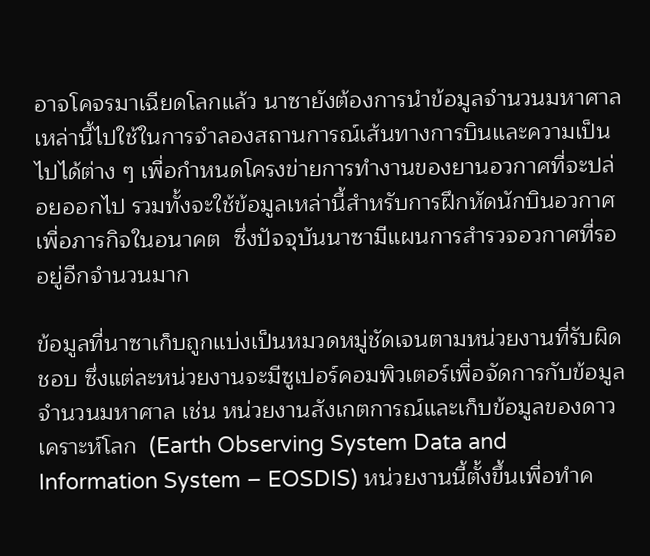อาจโคจรมาเฉียดโลกแล้ว นาซายังต้องการนำข้อมูลจำนวนมหาศาลเหล่านี้ไปใช้ในการจำลองสถานการณ์เส้นทางการบินและความเป็นไปได้ต่าง ๆ เพื่อกำหนดโครงข่ายการทำงานของยานอวกาศที่จะปล่อยออกไป รวมทั้งจะใช้ข้อมูลเหล่านี้สำหรับการฝึกหัดนักบินอวกาศเพื่อภารกิจในอนาคต  ซึ่งปัจจุบันนาซามีแผนการสำรวจอวกาศที่รออยู่อีกจำนวนมาก

ข้อมูลที่นาซาเก็บถูกแบ่งเป็นหมวดหมู่ชัดเจนตามหน่วยงานที่รับผิดชอบ ซึ่งแต่ละหน่วยงานจะมีซูเปอร์คอมพิวเตอร์เพื่อจัดการกับข้อมูลจำนวนมหาศาล เช่น หน่วยงานสังเกตการณ์และเก็บข้อมูลของดาวเคราะห์โลก  (Earth Observing System Data and Information System – EOSDIS) หน่วยงานนี้ตั้งขึ้นเพื่อทำค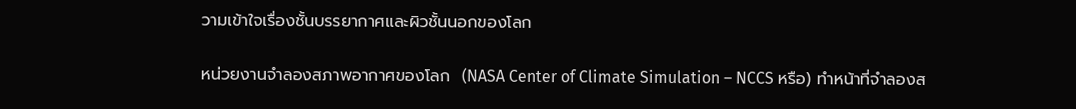วามเข้าใจเรื่องชั้นบรรยากาศและผิวชั้นนอกของโลก

หน่วยงานจำลองสภาพอากาศของโลก  (NASA Center of Climate Simulation – NCCS หรือ) ทำหน้าที่จำลองส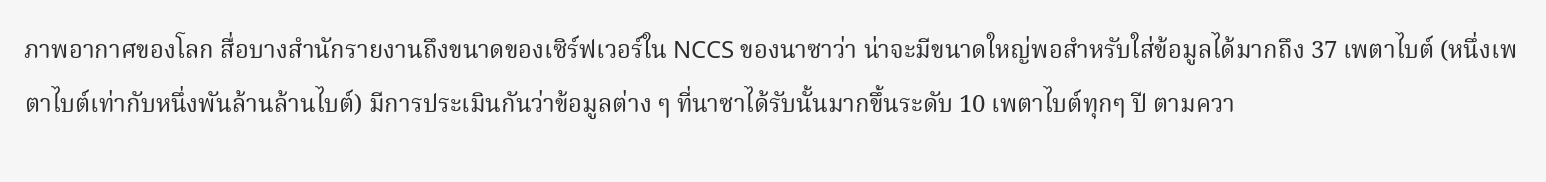ภาพอากาศของโลก สื่อบางสำนักรายงานถึงขนาดของเซิร์ฟเวอร์ใน NCCS ของนาซาว่า น่าจะมีขนาดใหญ่พอสำหรับใส่ข้อมูลได้มากถึง 37 เพตาไบต์ (หนึ่งเพตาไบต์เท่ากับหนึ่งพันล้านล้านไบต์) มีการประเมินกันว่าข้อมูลต่าง ๆ ที่นาซาได้รับนั้นมากขึ้นระดับ 10 เพตาไบต์ทุกๆ ปี ตามควา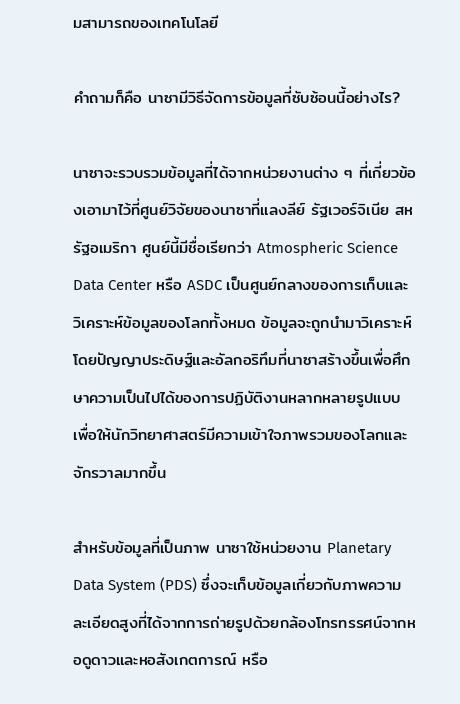มสามารถของเทคโนโลยี

คำถามก็คือ นาซามีวิธีจัดการข้อมูลที่ซับซ้อนนี้อย่างไร?

นาซาจะรวบรวมข้อมูลที่ได้จากหน่วยงานต่าง ๆ ที่เกี่ยวข้องเอามาไว้ที่ศูนย์วิจัยของนาซาที่แลงลีย์ รัฐเวอร์จิเนีย สหรัฐอเมริกา ศูนย์นี้มีชื่อเรียกว่า Atmospheric Science Data Center หรือ ASDC เป็นศูนย์กลางของการเก็บและวิเคราะห์ข้อมูลของโลกทั้งหมด ข้อมูลจะถูกนำมาวิเคราะห์โดยปัญญาประดิษฐ์และอัลกอริทึมที่นาซาสร้างขึ้นเพื่อศึกษาความเป็นไปได้ของการปฏิบัติงานหลากหลายรูปแบบ เพื่อให้นักวิทยาศาสตร์มีความเข้าใจภาพรวมของโลกและจักรวาลมากขึ้น

สำหรับข้อมูลที่เป็นภาพ นาซาใช้หน่วยงาน Planetary Data System (PDS) ซึ่งจะเก็บข้อมูลเกี่ยวกับภาพความละเอียดสูงที่ได้จากการถ่ายรูปด้วยกล้องโทรทรรศน์จากหอดูดาวและหอสังเกตการณ์ หรือ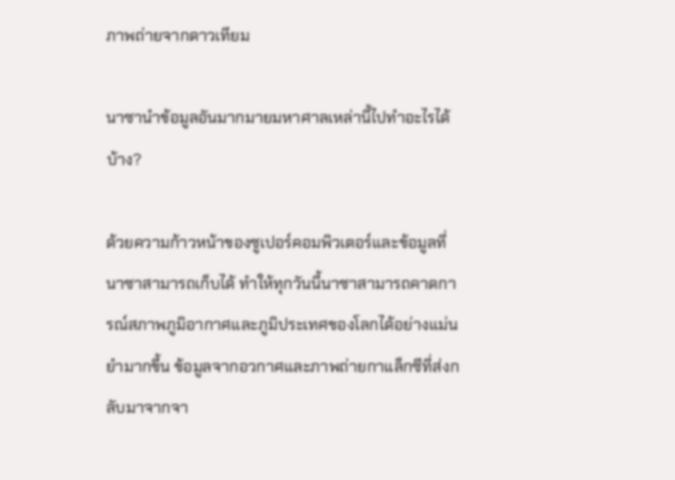ภาพถ่ายจากดาวเทียม

นาซานำข้อมูลอันมากมายมหาศาลเหล่านี้ไปทำอะไรได้บ้าง?

ด้วยความก้าวหน้าของซูเปอร์คอมพิวเตอร์และข้อมูลที่นาซาสามารถเก็บได้ ทำให้ทุกวันนี้นาซาสามารถคาดการณ์สภาพภูมิอากาศและภูมิประเทศของโลกได้อย่างแม่นยำมากขึ้น ข้อมูลจากอวกาศและภาพถ่ายกาแล็กซีที่ส่งกลับมาจากจา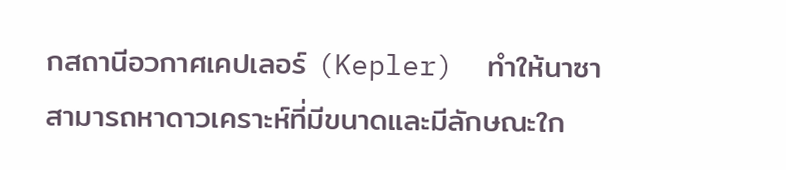กสถานีอวกาศเคปเลอร์ (Kepler)  ทำให้นาซาสามารถหาดาวเคราะห์ที่มีขนาดและมีลักษณะใก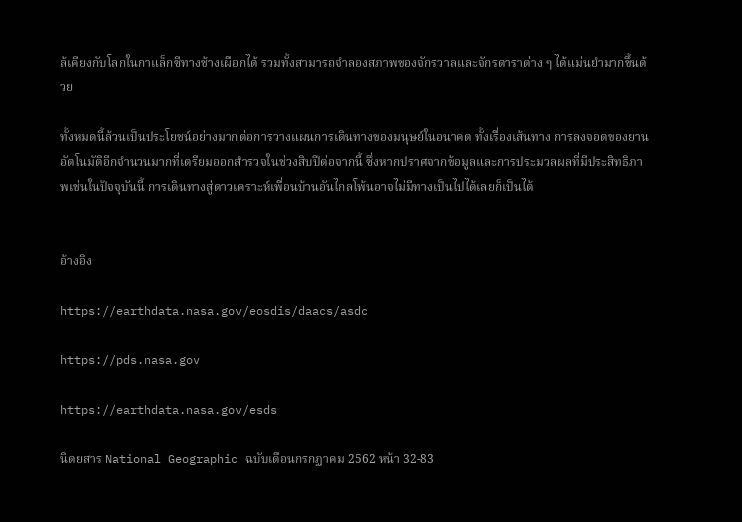ล้เคียงกับโลกในกาแล็กซีทางช้างเผือกได้ รวมทั้งสามารถจำลองสภาพของจักรวาลและจักรดาราต่าง ๆ ได้แม่นยำมากขึ้นด้วย

ทั้งหมดนี้ล้วนเป็นประโยชน์อย่างมากต่อการวางแผนการเดินทางของมนุษย์ในอนาคต ทั้งเรื่องเส้นทาง การลงจอดของยานอัตโนมัติอีกจำนวนมากที่เตรียมออกสำรวจในช่วงสิบปีต่อจากนี้ ซึ่งหากปราศจากข้อมูลและการประมวลผลที่มีประสิทธิภาพเช่นในปัจจุบันนี้ การเดินทางสู่ดาวเคราะห์เพื่อนบ้านอันไกลโพ้นอาจไม่มีทางเป็นไปได้เลยก็เป็นได้


อ้างอิง

https://earthdata.nasa.gov/eosdis/daacs/asdc

https://pds.nasa.gov

https://earthdata.nasa.gov/esds

นิตยสาร National Geographic ฉบับเดือนกรกฏาคม 2562 หน้า 32-83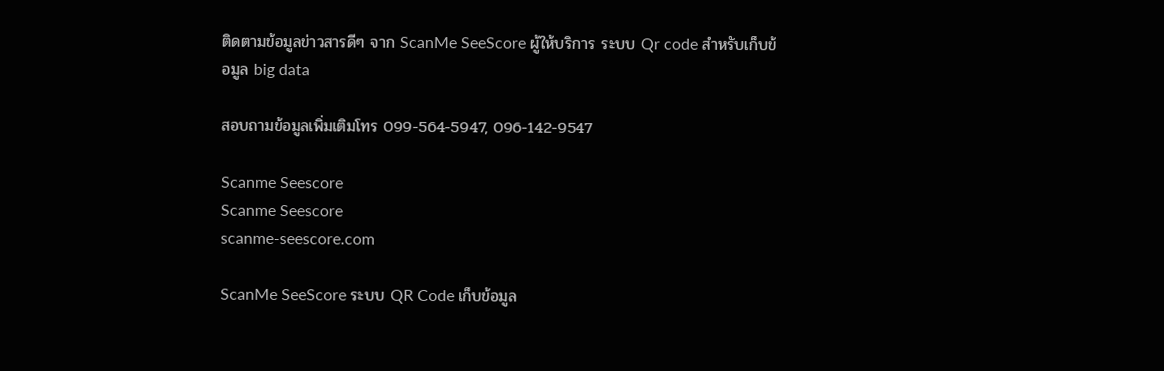ติดตามข้อมูลข่าวสารดีๆ จาก ScanMe SeeScore ผู้ให้บริการ ระบบ Qr code สำหรับเก็บข้อมูล big data

สอบถามข้อมูลเพิ่มเติมโทร 099-564-5947, 096-142-9547

Scanme Seescore
Scanme Seescore
scanme-seescore.com

ScanMe SeeScore ระบบ QR Code เก็บข้อมูล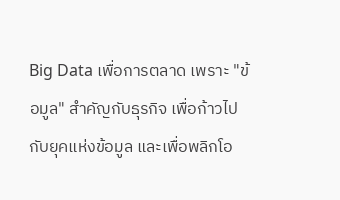Big Data เพื่อการตลาด เพราะ "ข้อมูล" สำคัญกับธุรกิจ เพื่อก้าวไปกับยุคแห่งข้อมูล และเพื่อพลิกโอ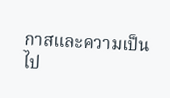กาสและความเป็นไป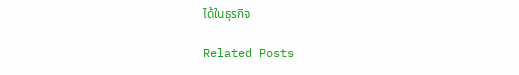ได้ในธุรกิจ

Related Posts